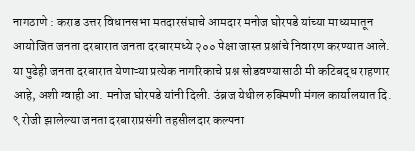नागठाणे : कराड उत्तर विधानसभा मतदारसंघाचे आमदार मनोज घोरपडे यांच्या माध्यमातून आयोजित जनता दरबारात जनता दरबारमध्ये २०० पेक्षा जास्त प्रश्नांचे निवारण करण्यात आले. या पुढेही जनता दरबारात येणाऱ्या प्रत्येक नागरिकाचे प्रश्न सोडवण्यासाठी मी कटिबद्ध राहणार आहे, अशी ग्वाही आ. मनोज घोरपडे यांनी दिली. उंब्रज येथील रुक्मिणी मंगल कार्यालयात दि. ९ रोजी झालेल्या जनता दरबाराप्रसंगी तहसीलदार कल्पना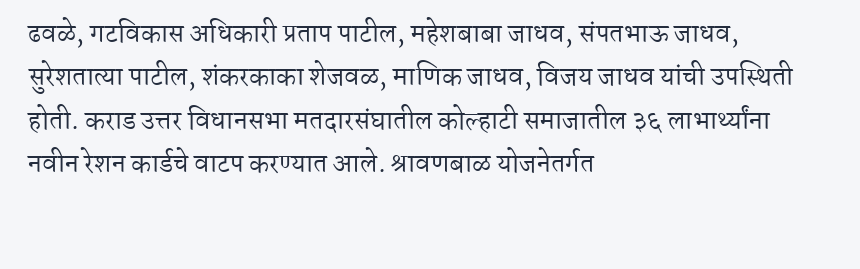ढवळे, गटविकास अधिकारी प्रताप पाटील, महेशबाबा जाधव, संपतभाऊ जाधव, सुरेशतात्या पाटील, शंकरकाका शेजवळ, माणिक जाधव, विजय जाधव यांची उपस्थिती होती. कराड उत्तर विधानसभा मतदारसंघातील कोल्हाटी समाजातील ३६ लाभार्थ्यांना नवीन रेशन कार्डचे वाटप करण्यात आले. श्रावणबाळ योजनेतर्गत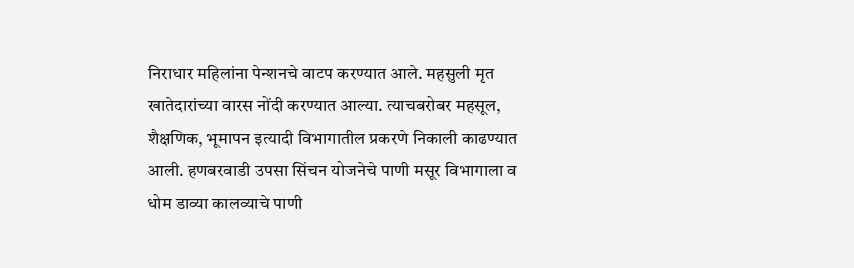निराधार महिलांना पेन्शनचे वाटप करण्यात आले. महसुली मृत खातेदारांच्या वारस नोंदी करण्यात आल्या. त्याचबरोबर महसूल, शैक्षणिक, भूमापन इत्यादी विभागातील प्रकरणे निकाली काढण्यात आली. हणबरवाडी उपसा सिंचन योजनेचे पाणी मसूर विभागाला व धोम डाव्या कालव्याचे पाणी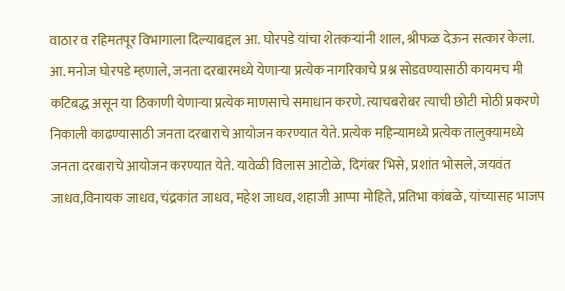वाठार व रहिमतपूर विभागाला दिल्याबद्दल आ. घोरपडे यांचा शेतकऱ्यांनी शाल, श्रीफळ देऊन सत्कार केला. आ. मनोज घोरपडे म्हणाले, जनता दरबारमध्ये येणाऱ्या प्रत्येक नागरिकाचे प्रश्न सोडवण्यासाठी कायमच मी कटिबद्ध असून या ठिकाणी येणाऱ्या प्रत्येक माणसाचे समाधान करणे. त्याचबरोबर त्याची छोटी मोठी प्रकरणे निकाली काढण्यासाठी जनता दरबाराचे आयोजन करण्यात येते. प्रत्येक महिन्यामध्ये प्रत्येक तालुक्यामध्ये जनता दरबाराचे आयोजन करण्यात येते. यावेळी विलास आटोळे, दिगंबर भिसे, प्रशांत भोसले, जयवंत जाधव,विनायक जाधव, चंद्रकांत जाधव, महेश जाधव, शहाजी आप्पा मोहिते, प्रतिभा कांबळे, यांच्यासह भाजप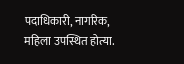पदाधिकारी, नागरिक, महिला उपस्थित होत्या.